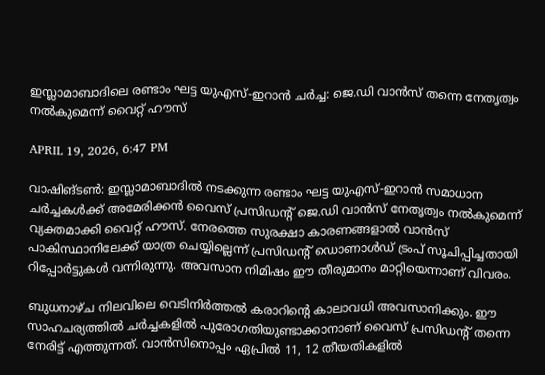ഇസ്ലാമാബാദിലെ രണ്ടാം ഘട്ട യുഎസ്-ഇറാന്‍ ചര്‍ച്ച: ജെ.ഡി വാന്‍സ് തന്നെ നേതൃത്വം നല്‍കുമെന്ന് വൈറ്റ് ഹൗസ്

APRIL 19, 2026, 6:47 PM

വാഷിങ്ടണ്‍: ഇസ്ലാമാബാദില്‍ നടക്കുന്ന രണ്ടാം ഘട്ട യുഎസ്-ഇറാന്‍ സമാധാന ചര്‍ച്ചകള്‍ക്ക് അമേരിക്കന്‍ വൈസ് പ്രസിഡന്റ് ജെ.ഡി വാന്‍സ് നേതൃത്വം നല്‍കുമെന്ന് വ്യക്തമാക്കി വൈറ്റ് ഹൗസ്. നേരത്തെ സുരക്ഷാ കാരണങ്ങളാല്‍ വാന്‍സ് പാകിസ്ഥാനിലേക്ക് യാത്ര ചെയ്യില്ലെന്ന് പ്രസിഡന്റ് ഡൊണാള്‍ഡ് ട്രംപ് സൂചിപ്പിച്ചതായി റിപ്പോര്‍ട്ടുകള്‍ വന്നിരുന്നു. അവസാന നിമിഷം ഈ തീരുമാനം മാറ്റിയെന്നാണ് വിവരം.

ബുധനാഴ്ച നിലവിലെ വെടിനിര്‍ത്തല്‍ കരാറിന്റെ കാലാവധി അവസാനിക്കും. ഈ സാഹചര്യത്തില്‍ ചര്‍ച്ചകളില്‍ പുരോഗതിയുണ്ടാക്കാനാണ് വൈസ് പ്രസിഡന്റ് തന്നെ നേരിട്ട് എത്തുന്നത്. വാന്‍സിനൊപ്പം ഏപ്രില്‍ 11, 12 തീയതികളില്‍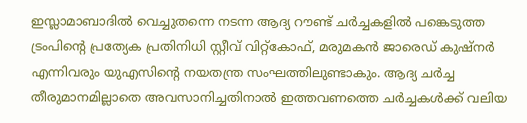ഇസ്ലാമാബാദില്‍ വെച്ചുതന്നെ നടന്ന ആദ്യ റൗണ്ട് ചര്‍ച്ചകളില്‍ പങ്കെടുത്ത ട്രംപിന്റെ പ്രത്യേക പ്രതിനിധി സ്റ്റീവ് വിറ്റ്‌കോഫ്, മരുമകന്‍ ജാരെഡ് കുഷ്നര്‍ എന്നിവരും യുഎസിന്റെ നയതന്ത്ര സംഘത്തിലുണ്ടാകും. ആദ്യ ചര്‍ച്ച തീരുമാനമില്ലാതെ അവസാനിച്ചതിനാല്‍ ഇത്തവണത്തെ ചര്‍ച്ചകള്‍ക്ക് വലിയ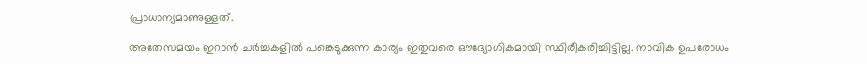പ്രാധാന്യമാണുള്ളത്.

അതേസമയം ഇറാന്‍ ചര്‍ച്ചകളില്‍ പങ്കെടുക്കുന്ന കാര്യം ഇതുവരെ ഔദ്യോഗികമായി സ്ഥിരീകരിച്ചിട്ടില്ല. നാവിക ഉപരോധം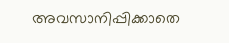അവസാനിപ്പിക്കാതെ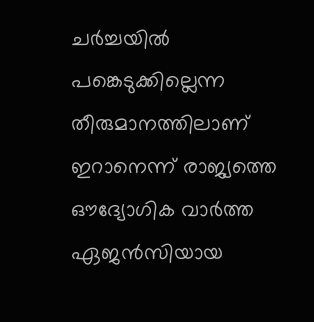ചര്‍ച്ചയില്‍ പങ്കെടുക്കില്ലെന്ന തീരുമാനത്തിലാണ് ഇറാനെന്ന് രാജ്യത്തെ ഔദ്യോഗിക വാര്‍ത്ത ഏജന്‍സിയായ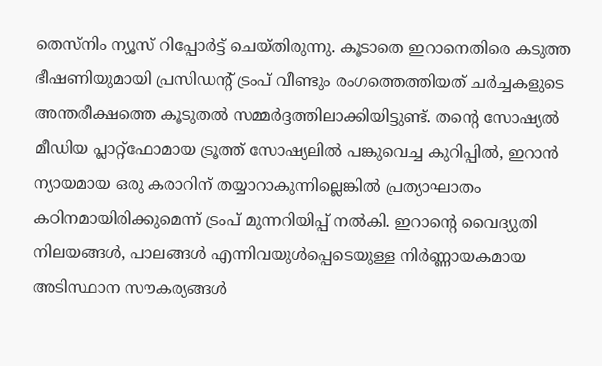തെസ്നിം ന്യൂസ് റിപ്പോര്‍ട്ട് ചെയ്തിരുന്നു. കൂടാതെ ഇറാനെതിരെ കടുത്ത ഭീഷണിയുമായി പ്രസിഡന്റ് ട്രംപ് വീണ്ടും രംഗത്തെത്തിയത് ചര്‍ച്ചകളുടെ അന്തരീക്ഷത്തെ കൂടുതല്‍ സമ്മര്‍ദ്ദത്തിലാക്കിയിട്ടുണ്ട്. തന്റെ സോഷ്യല്‍ മീഡിയ പ്ലാറ്റ്‌ഫോമായ ട്രൂത്ത് സോഷ്യലില്‍ പങ്കുവെച്ച കുറിപ്പില്‍, ഇറാന്‍ ന്യായമായ ഒരു കരാറിന് തയ്യാറാകുന്നില്ലെങ്കില്‍ പ്രത്യാഘാതം കഠിനമായിരിക്കുമെന്ന് ട്രംപ് മുന്നറിയിപ്പ് നല്‍കി. ഇറാന്റെ വൈദ്യുതി നിലയങ്ങള്‍, പാലങ്ങള്‍ എന്നിവയുള്‍പ്പെടെയുള്ള നിര്‍ണ്ണായകമായ അടിസ്ഥാന സൗകര്യങ്ങള്‍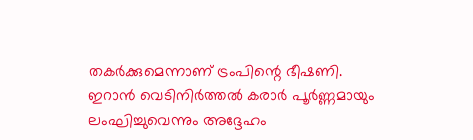തകര്‍ക്കുമെന്നാണ് ട്രംപിന്റെ ഭീഷണി. ഇറാന്‍ വെടിനിര്‍ത്തല്‍ കരാര്‍ പൂര്‍ണ്ണമായും ലംഘിച്ചുവെന്നും അദ്ദേഹം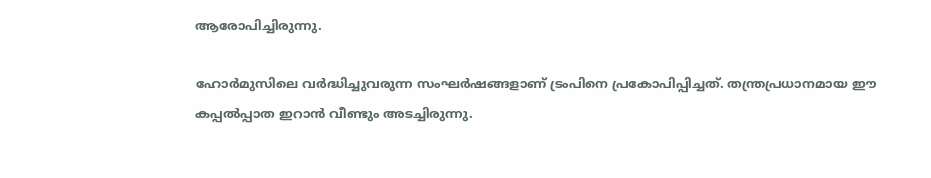ആരോപിച്ചിരുന്നു.

ഹോര്‍മുസിലെ വര്‍ദ്ധിച്ചുവരുന്ന സംഘര്‍ഷങ്ങളാണ് ട്രംപിനെ പ്രകോപിപ്പിച്ചത്. തന്ത്രപ്രധാനമായ ഈ കപ്പല്‍പ്പാത ഇറാന്‍ വീണ്ടും അടച്ചിരുന്നു.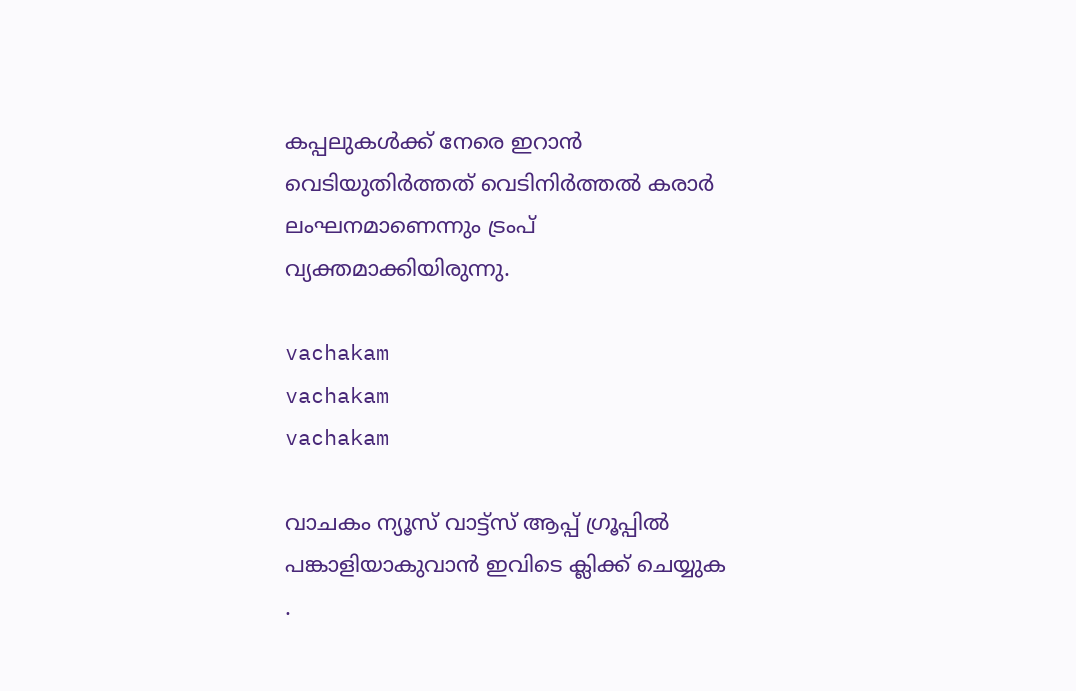കപ്പലുകള്‍ക്ക് നേരെ ഇറാന്‍ വെടിയുതിര്‍ത്തത് വെടിനിര്‍ത്തല്‍ കരാര്‍ ലംഘനമാണെന്നും ട്രംപ് വ്യക്തമാക്കിയിരുന്നു.

vachakam
vachakam
vachakam

വാചകം ന്യൂസ് വാട്ട്സ് ആപ്പ് ഗ്രൂപ്പിൽ പങ്കാളിയാകുവാൻ ഇവിടെ ക്ലിക്ക് ചെയ്യുക .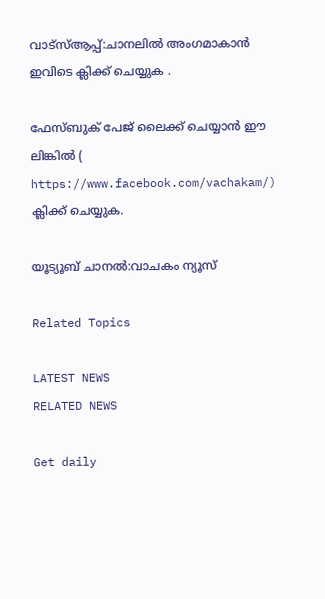വാട്സ്ആപ്പ്:ചാനലിൽ അംഗമാകാൻ ഇവിടെ ക്ലിക്ക് ചെയ്യുക .

ഫേസ്ബുക് പേജ് ലൈക്ക് ചെയ്യാൻ ഈ ലിങ്കിൽ (
https://www.facebook.com/vachakam/) ക്ലിക്ക് ചെയ്യുക.

യൂട്യൂബ് ചാനൽ:വാചകം ന്യൂസ്

Related Topics

LATEST NEWS
RELATED NEWS

Get daily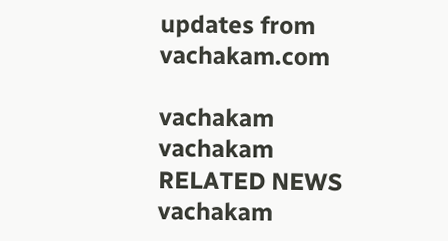updates from vachakam.com

vachakam
vachakam
RELATED NEWS
vachakam